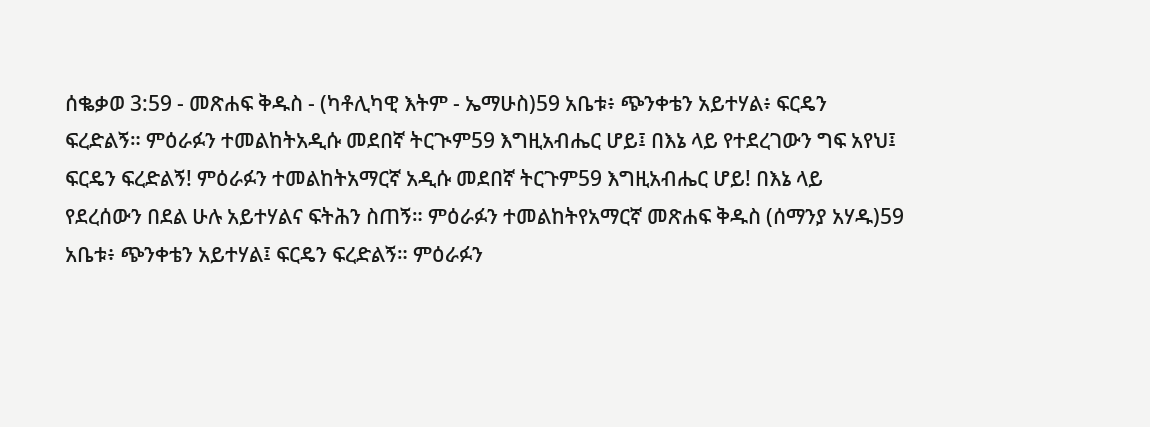ሰቈቃወ 3:59 - መጽሐፍ ቅዱስ - (ካቶሊካዊ እትም - ኤማሁስ)59 አቤቱ፥ ጭንቀቴን አይተሃል፥ ፍርዴን ፍረድልኝ። ምዕራፉን ተመልከትአዲሱ መደበኛ ትርጒም59 እግዚአብሔር ሆይ፤ በእኔ ላይ የተደረገውን ግፍ አየህ፤ ፍርዴን ፍረድልኝ! ምዕራፉን ተመልከትአማርኛ አዲሱ መደበኛ ትርጉም59 እግዚአብሔር ሆይ! በእኔ ላይ የደረሰውን በደል ሁሉ አይተሃልና ፍትሕን ስጠኝ። ምዕራፉን ተመልከትየአማርኛ መጽሐፍ ቅዱስ (ሰማንያ አሃዱ)59 አቤቱ፥ ጭንቀቴን አይተሃል፤ ፍርዴን ፍረድልኝ። ምዕራፉን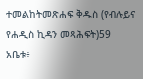ተመልከትመጽሐፍ ቅዱስ (የብሉይና የሐዲስ ኪዳን መጻሕፍት)59 አቤቱ፥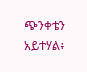ጭንቀቴን አይተሃል፥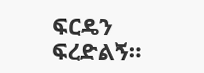ፍርዴን ፍረድልኝ።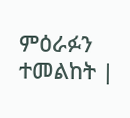ምዕራፉን ተመልከት |